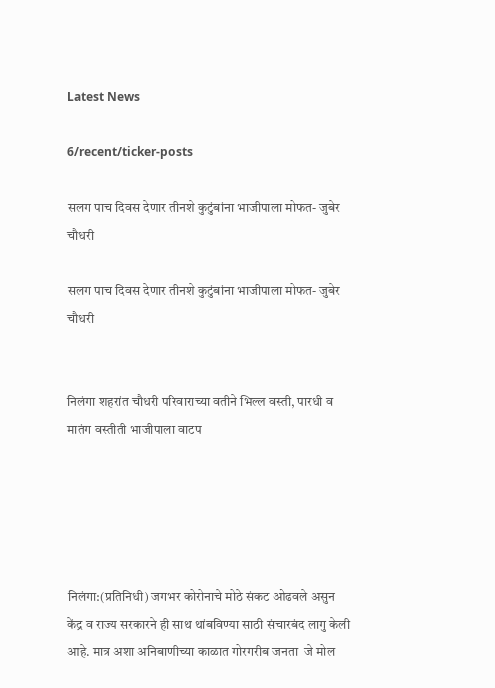Latest News

6/recent/ticker-posts

सलग पाच दिवस देणार तीनशे कुटुंबांना भाजीपाला मोफत- जुबेर चौधरी

सलग पाच दिवस देणार तीनशे कुटुंबांना भाजीपाला मोफत- जुबेर चौधरी


निलंगा शहरांत चौधरी परिवाराच्या वतीने भिल्ल वस्ती, पारधी व मातंग वस्तीती भाजीपाला वाटप





निलंगा:(प्रतिनिधी) जगभर कोरोनाचे मोठे संकट ओढवले असुन केंद्र व राज्य सरकारने ही साथ थांबविण्या साठी संचारबंद लागु केली आहे. मात्र अशा अनिबाणीच्या काळात गोरगरीब जनता  जे मोल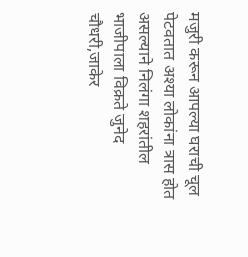मजुरी करून आपल्या घराची चूल पेटवतात अश्या लोकांना त्रास होत असल्याने निलंगा शहरांतील भाजीपाला विक्रते जुनेद चौधरी,जाकेर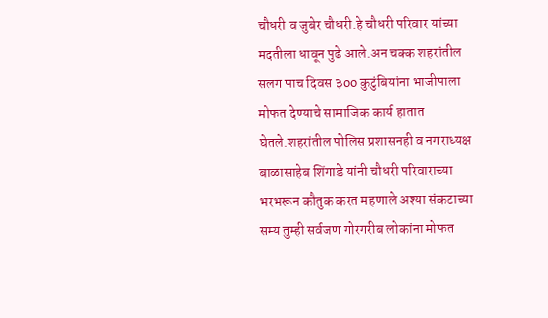चौधरी व जुबेर चौधरी.हे चौधरी परिवार यांच्या मदतीला धावून पुढे आले.अन चक्क शहरांतील सलग पाच दिवस ३oo कुटुंबियांना भाजीपाला मोफत देण्याचे सामाजिक कार्य हातात घेतले.शहरांतील पोलिस प्रशासनही व नगराध्यक्ष बाळासाहेब शिंगाडे यांनी चौधरी परिवाराच्या भरभरून कौतुक करत महणाले अश्या संकटाच्या सम्य तुम्ही सर्वजण गोरगरीब लोकांना मोफत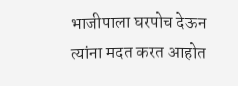भाजीपाला घरपोच देऊन त्यांना मदत करत आहोत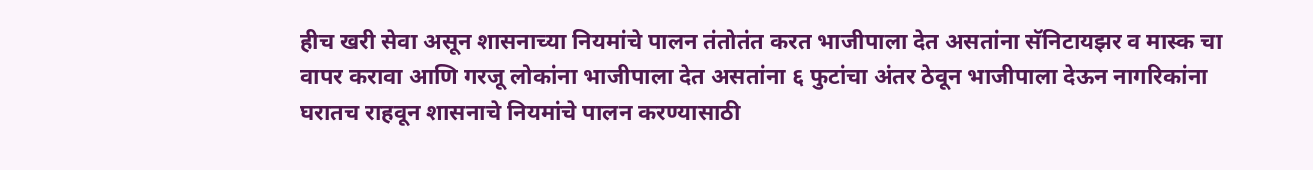हीच खरी सेवा असून शासनाच्या नियमांचे पालन तंतोतंत करत भाजीपाला देत असतांना सॅनिटायझर व मास्क चा वापर करावा आणि गरजू लोकांना भाजीपाला देत असतांना ६ फुटांचा अंतर ठेवून भाजीपाला देऊन नागरिकांना घरातच राहवून शासनाचे नियमांचे पालन करण्यासाठी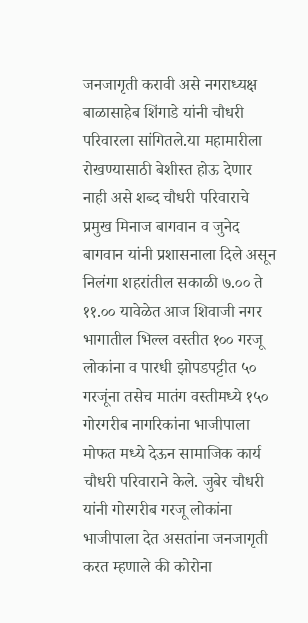जनजागृती करावी असे नगराध्यक्ष बाळासाहेब शिंगाडे यांनी चौधरी परिवारला सांगितले.या महामारीला रोखण्यासाठी बेशीस्त होऊ देणार नाही असे शब्द चौधरी परिवाराचे प्रमुख मिनाज बागवान व जुनेद बागवान यांनी प्रशासनाला दिले असून निलंगा शहरांतील सकाळी ७.०० ते ११.०० यावेळेत आज शिवाजी नगर भागातील भिल्ल वस्तीत १०० गरजू लोकांना व पारधी झोपडपट्टीत ५० गरजूंना तसेच मातंग वस्तीमध्ये १५० गोरगरीब नागरिकांना भाजीपाला मोफत मध्ये देऊन सामाजिक कार्य चौधरी परिवाराने केले. जुबेर चौधरी यांनी गोरगरीब गरजू लोकांना भाजीपाला देत असतांना जनजागृती करत म्हणाले की कोरोना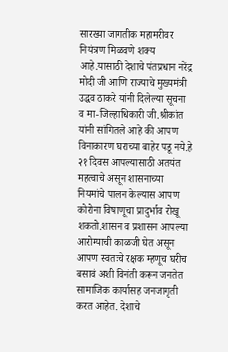सारख्या जागतीक महामरीवर नियंत्रण मिळवणे शक्य आहे.यासाठी देशाचे पंतप्रधान नरेंद्र मोदी जी आणि राज्याचे मुख्यमंत्री उद्धव ठाकरे यांनी दिलेल्या सूचना व मा-जिल्हाधिकारी जी.श्रीकांत यांनी सांगितले आहे की आपण विनाकारण घराच्या बाहेर पडू नये.हे २१ दिवस आपल्यासाठी अतयंत महत्वाचे असून शासनाच्या नियमांचे पालन केल्यास आपण कोरोना विषाणूचा प्रादुर्भाव रोखू शकतो.शासन व प्रशासन आपल्या आरोग्याची काळजी घेत असून आपण स्वतःचे रक्षक म्हणूच घरीच बसावं अशी विनंती करून जनतेत सामाजिक कार्यासह जनजागृती करत आहेत. देशाचे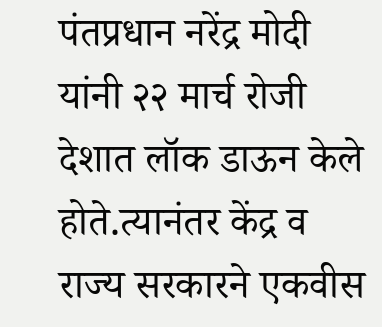पंतप्रधान नरेंद्र मोदी यांनी २२ मार्च रोजी देशात लॉक डाऊन केले होते.त्यानंतर केंद्र व राज्य सरकारने एकवीस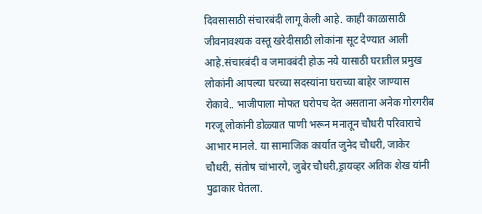दिवसासाठी संचारबंदी लागू केली आहे. काही काळासाठी जीवनावश्यक वस्तू खरेदीसाठी लोकांना सूट देण्यात आली आहे.संचारबंदी व जमावबंदी होऊ नये यासाठी घरातील प्रमुख लोकांनी आपल्या घरच्या सदस्यांना घराच्या बाहेर जाण्यास रोकावे.. भाजीपाला मोफत घरोपच देत असताना अनेक गोरगरीब गरजू लोकांनी डोळ्यात पाणी भरून मनातून चौधरी परिवाराचे आभार मानले. या सामाजिक कार्यात जुनेद चौधरी, जाकेर चौधरी, संतोष चांभारगे, जुबेर चौधरी,ड्रायव्हर अतिक शेख यांनी पुढाकार घेतला.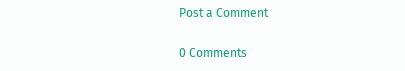Post a Comment

0 Comments